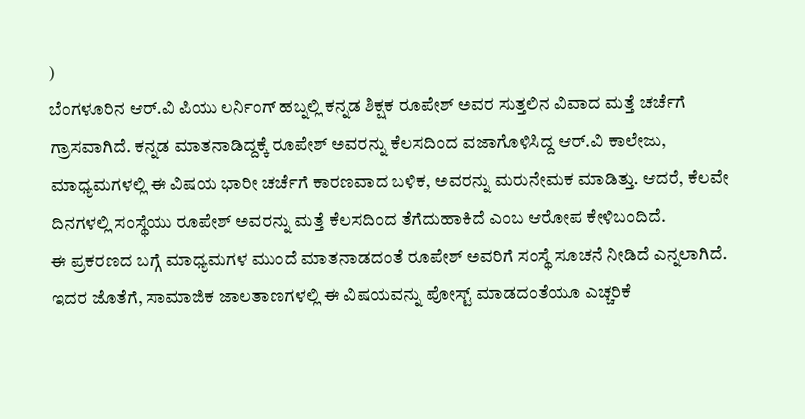)
ಬೆಂಗಳೂರಿನ ಆರ್.ವಿ ಪಿಯು ಲರ್ನಿಂಗ್ ಹಬ್ನಲ್ಲಿ ಕನ್ನಡ ಶಿಕ್ಷಕ ರೂಪೇಶ್ ಅವರ ಸುತ್ತಲಿನ ವಿವಾದ ಮತ್ತೆ ಚರ್ಚೆಗೆ ಗ್ರಾಸವಾಗಿದೆ. ಕನ್ನಡ ಮಾತನಾಡಿದ್ದಕ್ಕೆ ರೂಪೇಶ್ ಅವರನ್ನು ಕೆಲಸದಿಂದ ವಜಾಗೊಳಿಸಿದ್ದ ಆರ್.ವಿ ಕಾಲೇಜು, ಮಾಧ್ಯಮಗಳಲ್ಲಿ ಈ ವಿಷಯ ಭಾರೀ ಚರ್ಚೆಗೆ ಕಾರಣವಾದ ಬಳಿಕ, ಅವರನ್ನು ಮರುನೇಮಕ ಮಾಡಿತ್ತು. ಆದರೆ, ಕೆಲವೇ ದಿನಗಳಲ್ಲಿ ಸಂಸ್ಥೆಯು ರೂಪೇಶ್ ಅವರನ್ನು ಮತ್ತೆ ಕೆಲಸದಿಂದ ತೆಗೆದುಹಾಕಿದೆ ಎಂಬ ಆರೋಪ ಕೇಳಿಬಂದಿದೆ.
ಈ ಪ್ರಕರಣದ ಬಗ್ಗೆ ಮಾಧ್ಯಮಗಳ ಮುಂದೆ ಮಾತನಾಡದಂತೆ ರೂಪೇಶ್ ಅವರಿಗೆ ಸಂಸ್ಥೆ ಸೂಚನೆ ನೀಡಿದೆ ಎನ್ನಲಾಗಿದೆ. ಇದರ ಜೊತೆಗೆ, ಸಾಮಾಜಿಕ ಜಾಲತಾಣಗಳಲ್ಲಿ ಈ ವಿಷಯವನ್ನು ಪೋಸ್ಟ್ ಮಾಡದಂತೆಯೂ ಎಚ್ಚರಿಕೆ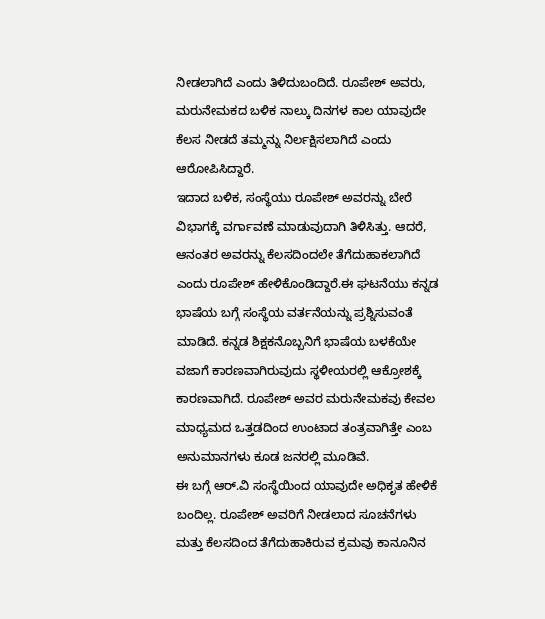ನೀಡಲಾಗಿದೆ ಎಂದು ತಿಳಿದುಬಂದಿದೆ. ರೂಪೇಶ್ ಅವರು, ಮರುನೇಮಕದ ಬಳಿಕ ನಾಲ್ಕು ದಿನಗಳ ಕಾಲ ಯಾವುದೇ ಕೆಲಸ ನೀಡದೆ ತಮ್ಮನ್ನು ನಿರ್ಲಕ್ಷಿಸಲಾಗಿದೆ ಎಂದು ಆರೋಪಿಸಿದ್ದಾರೆ.
ಇದಾದ ಬಳಿಕ, ಸಂಸ್ಥೆಯು ರೂಪೇಶ್ ಅವರನ್ನು ಬೇರೆ ವಿಭಾಗಕ್ಕೆ ವರ್ಗಾವಣೆ ಮಾಡುವುದಾಗಿ ತಿಳಿಸಿತ್ತು. ಆದರೆ, ಆನಂತರ ಅವರನ್ನು ಕೆಲಸದಿಂದಲೇ ತೆಗೆದುಹಾಕಲಾಗಿದೆ ಎಂದು ರೂಪೇಶ್ ಹೇಳಿಕೊಂಡಿದ್ದಾರೆ.ಈ ಘಟನೆಯು ಕನ್ನಡ ಭಾಷೆಯ ಬಗ್ಗೆ ಸಂಸ್ಥೆಯ ವರ್ತನೆಯನ್ನು ಪ್ರಶ್ನಿಸುವಂತೆ ಮಾಡಿದೆ. ಕನ್ನಡ ಶಿಕ್ಷಕನೊಬ್ಬನಿಗೆ ಭಾಷೆಯ ಬಳಕೆಯೇ ವಜಾಗೆ ಕಾರಣವಾಗಿರುವುದು ಸ್ಥಳೀಯರಲ್ಲಿ ಆಕ್ರೋಶಕ್ಕೆ ಕಾರಣವಾಗಿದೆ. ರೂಪೇಶ್ ಅವರ ಮರುನೇಮಕವು ಕೇವಲ ಮಾಧ್ಯಮದ ಒತ್ತಡದಿಂದ ಉಂಟಾದ ತಂತ್ರವಾಗಿತ್ತೇ ಎಂಬ ಅನುಮಾನಗಳು ಕೂಡ ಜನರಲ್ಲಿ ಮೂಡಿವೆ.
ಈ ಬಗ್ಗೆ ಆರ್.ವಿ ಸಂಸ್ಥೆಯಿಂದ ಯಾವುದೇ ಅಧಿಕೃತ ಹೇಳಿಕೆ ಬಂದಿಲ್ಲ. ರೂಪೇಶ್ ಅವರಿಗೆ ನೀಡಲಾದ ಸೂಚನೆಗಳು ಮತ್ತು ಕೆಲಸದಿಂದ ತೆಗೆದುಹಾಕಿರುವ ಕ್ರಮವು ಕಾನೂನಿನ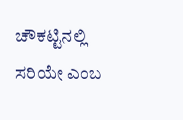ಚೌಕಟ್ಟಿನಲ್ಲಿ ಸರಿಯೇ ಎಂಬ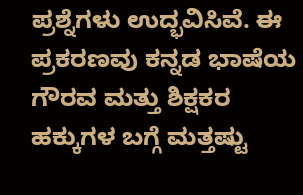ಪ್ರಶ್ನೆಗಳು ಉದ್ಭವಿಸಿವೆ. ಈ ಪ್ರಕರಣವು ಕನ್ನಡ ಭಾಷೆಯ ಗೌರವ ಮತ್ತು ಶಿಕ್ಷಕರ ಹಕ್ಕುಗಳ ಬಗ್ಗೆ ಮತ್ತಷ್ಟು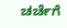ಚರ್ಚೆಗೆ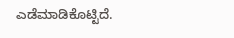ಎಡೆಮಾಡಿಕೊಟ್ಟಿದೆ.